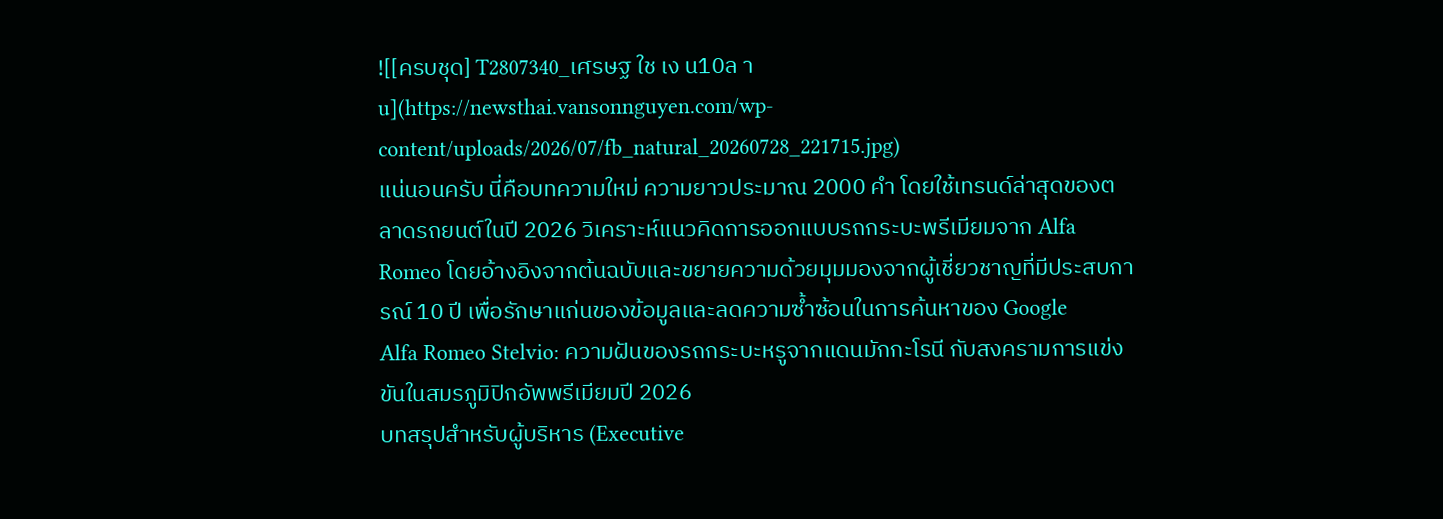![[ครบชุด] T2807340_เศรษฐ ใช เง น10ล าu](https://newsthai.vansonnguyen.com/wp-content/uploads/2026/07/fb_natural_20260728_221715.jpg)
แน่นอนครับ นี่คือบทความใหม่ ความยาวประมาณ 2000 คำ โดยใช้เทรนด์ล่าสุดของตลาดรถยนต์ในปี 2026 วิเคราะห์แนวคิดการออกแบบรถกระบะพรีเมียมจาก Alfa Romeo โดยอ้างอิงจากต้นฉบับและขยายความด้วยมุมมองจากผู้เชี่ยวชาญที่มีประสบการณ์ 10 ปี เพื่อรักษาแก่นของข้อมูลและลดความซ้ำซ้อนในการค้นหาของ Google
Alfa Romeo Stelvio: ความฝันของรถกระบะหรูจากแดนมักกะโรนี กับสงครามการแข่งขันในสมรภูมิปิกอัพพรีเมียมปี 2026
บทสรุปสำหรับผู้บริหาร (Executive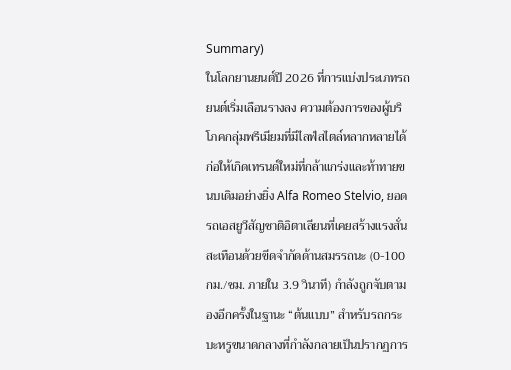Summary)
ในโลกยานยนต์ปี 2026 ที่การแบ่งประเภทรถยนต์เริ่มเลือนรางลง ความต้องการของผู้บริโภคกลุ่มพรีเมียมที่มีไลฟ์สไตล์หลากหลายได้ก่อให้เกิดเทรนด์ใหม่ที่กล้าแกร่งและท้าทายขนบเดิมอย่างยิ่ง Alfa Romeo Stelvio, ยอดรถเอสยูวีสัญชาติอิตาเลียนที่เคยสร้างแรงสั่นสะเทือนด้วยขีดจำกัดด้านสมรรถนะ (0-100 กม./ชม. ภายใน 3.9 วินาที) กำลังถูกจับตามองอีกครั้งในฐานะ “ต้นแบบ” สำหรับรถกระบะหรูขนาดกลางที่กำลังกลายเป็นปรากฏการ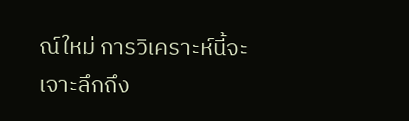ณ์ใหม่ การวิเคราะห์นี้จะเจาะลึกถึง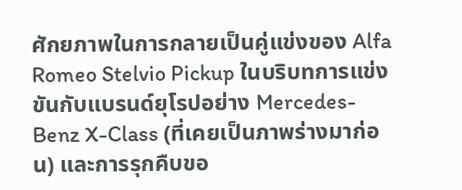ศักยภาพในการกลายเป็นคู่แข่งของ Alfa Romeo Stelvio Pickup ในบริบทการแข่งขันกับแบรนด์ยุโรปอย่าง Mercedes-Benz X-Class (ที่เคยเป็นภาพร่างมาก่อน) และการรุกคืบขอ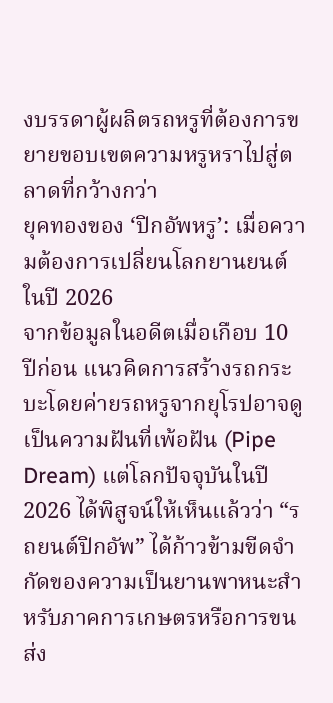งบรรดาผู้ผลิตรถหรูที่ต้องการขยายขอบเขตความหรูหราไปสู่ตลาดที่กว้างกว่า
ยุคทองของ ‘ปิกอัพหรู’: เมื่อความต้องการเปลี่ยนโลกยานยนต์ในปี 2026
จากข้อมูลในอดีตเมื่อเกือบ 10 ปีก่อน แนวคิดการสร้างรถกระบะโดยค่ายรถหรูจากยุโรปอาจดูเป็นความฝันที่เพ้อฝัน (Pipe Dream) แต่โลกปัจจุบันในปี 2026 ได้พิสูจน์ให้เห็นแล้วว่า “รถยนต์ปิกอัพ” ได้ก้าวข้ามขีดจำกัดของความเป็นยานพาหนะสำหรับภาคการเกษตรหรือการขนส่ง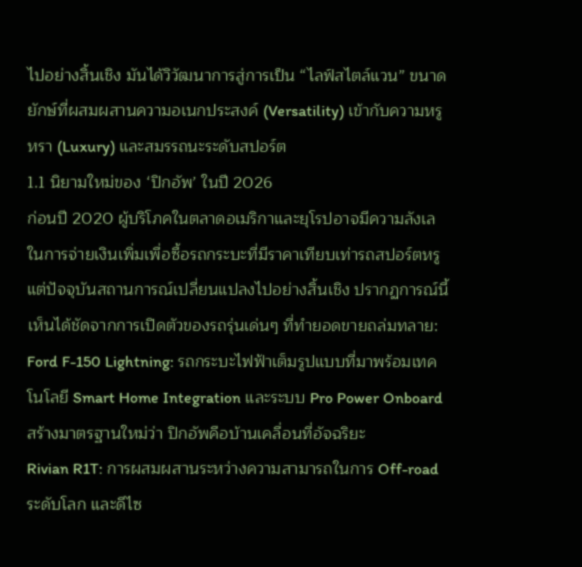ไปอย่างสิ้นเชิง มันได้วิวัฒนาการสู่การเป็น “ไลฟ์สไตล์แวน” ขนาดยักษ์ที่ผสมผสานความอเนกประสงค์ (Versatility) เข้ากับความหรูหรา (Luxury) และสมรรถนะระดับสปอร์ต
1.1 นิยามใหม่ของ ‘ปิกอัพ’ ในปี 2026
ก่อนปี 2020 ผู้บริโภคในตลาดอเมริกาและยุโรปอาจมีความลังเลในการจ่ายเงินเพิ่มเพื่อซื้อรถกระบะที่มีราคาเทียบเท่ารถสปอร์ตหรู แต่ปัจจุบันสถานการณ์เปลี่ยนแปลงไปอย่างสิ้นเชิง ปรากฏการณ์นี้เห็นได้ชัดจากการเปิดตัวของรถรุ่นเด่นๆ ที่ทำยอดขายถล่มทลาย:
Ford F-150 Lightning: รถกระบะไฟฟ้าเต็มรูปแบบที่มาพร้อมเทคโนโลยี Smart Home Integration และระบบ Pro Power Onboard สร้างมาตรฐานใหม่ว่า ปิกอัพคือบ้านเคลื่อนที่อัจฉริยะ
Rivian R1T: การผสมผสานระหว่างความสามารถในการ Off-road ระดับโลก และดีไซ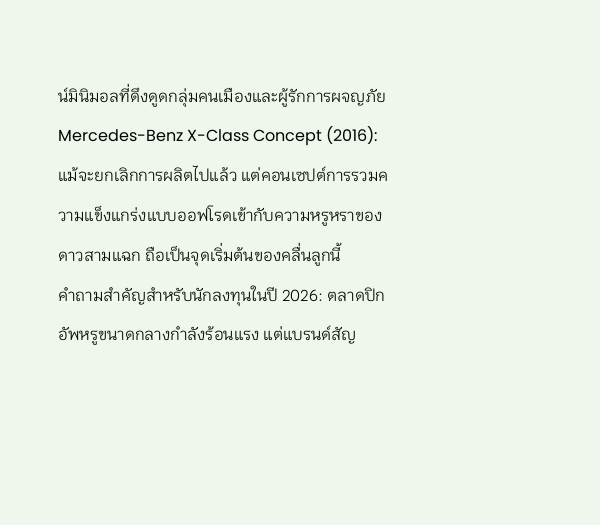น์มินิมอลที่ดึงดูดกลุ่มคนเมืองและผู้รักการผจญภัย
Mercedes-Benz X-Class Concept (2016): แม้จะยกเลิกการผลิตไปแล้ว แต่คอนเซปต์การรวมความแข็งแกร่งแบบออฟโรดเข้ากับความหรูหราของดาวสามแฉก ถือเป็นจุดเริ่มต้นของคลื่นลูกนี้
คำถามสำคัญสำหรับนักลงทุนในปี 2026: ตลาดปิกอัพหรูขนาดกลางกำลังร้อนแรง แต่แบรนด์สัญ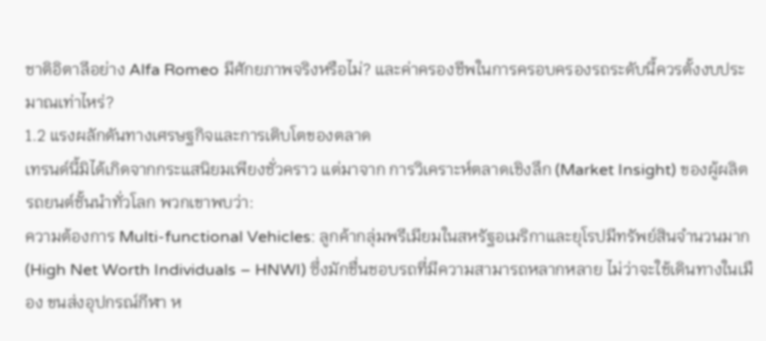ชาติอิตาลีอย่าง Alfa Romeo มีศักยภาพจริงหรือไม่? และค่าครองชีพในการครอบครองรถระดับนี้ควรตั้งงบประมาณเท่าไหร่?
1.2 แรงผลักดันทางเศรษฐกิจและการเติบโตของตลาด
เทรนด์นี้มิได้เกิดจากกระแสนิยมเพียงชั่วคราว แต่มาจาก การวิเคราะห์ตลาดเชิงลึก (Market Insight) ของผู้ผลิตรถยนต์ชั้นนำทั่วโลก พวกเขาพบว่า:
ความต้องการ Multi-functional Vehicles: ลูกค้ากลุ่มพรีเมียมในสหรัฐอเมริกาและยุโรปมีทรัพย์สินจำนวนมาก (High Net Worth Individuals – HNWI) ซึ่งมักชื่นชอบรถที่มีความสามารถหลากหลาย ไม่ว่าจะใช้เดินทางในเมือง ขนส่งอุปกรณ์กีฬา ห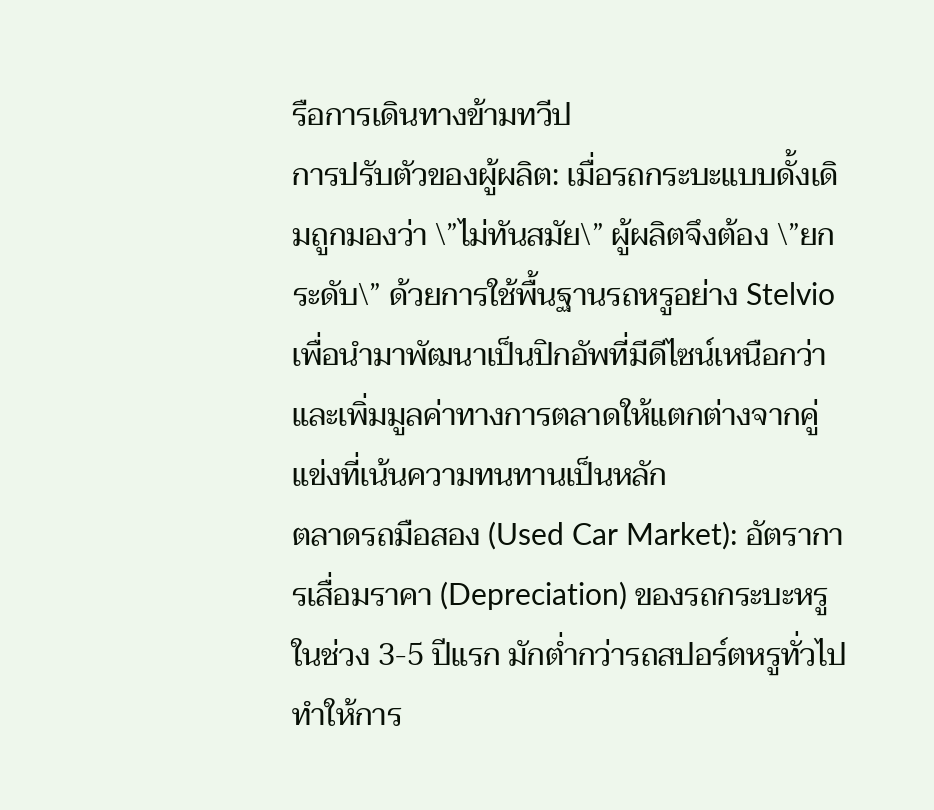รือการเดินทางข้ามทวีป
การปรับตัวของผู้ผลิต: เมื่อรถกระบะแบบดั้งเดิมถูกมองว่า \”ไม่ทันสมัย\” ผู้ผลิตจึงต้อง \”ยกระดับ\” ด้วยการใช้พื้นฐานรถหรูอย่าง Stelvio เพื่อนำมาพัฒนาเป็นปิกอัพที่มีดีไซน์เหนือกว่า และเพิ่มมูลค่าทางการตลาดให้แตกต่างจากคู่แข่งที่เน้นความทนทานเป็นหลัก
ตลาดรถมือสอง (Used Car Market): อัตราการเสื่อมราคา (Depreciation) ของรถกระบะหรูในช่วง 3-5 ปีแรก มักต่ำกว่ารถสปอร์ตหรูทั่วไป ทำให้การ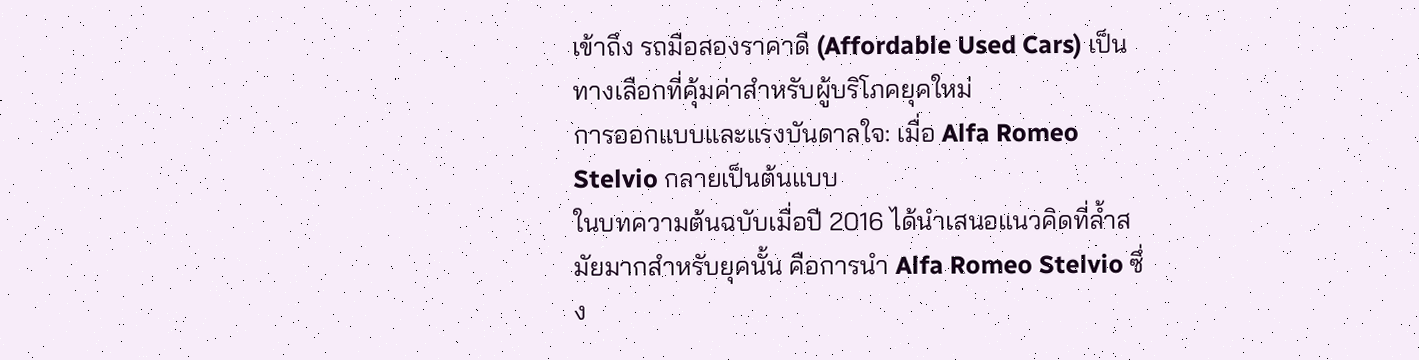เข้าถึง รถมือสองราคาดี (Affordable Used Cars) เป็นทางเลือกที่คุ้มค่าสำหรับผู้บริโภคยุคใหม่
การออกแบบและแรงบันดาลใจ: เมื่อ Alfa Romeo Stelvio กลายเป็นต้นแบบ
ในบทความต้นฉบับเมื่อปี 2016 ได้นำเสนอแนวคิดที่ล้ำสมัยมากสำหรับยุคนั้น คือการนำ Alfa Romeo Stelvio ซึ่ง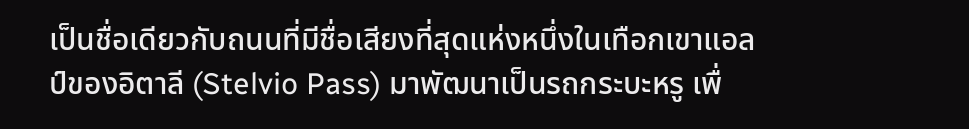เป็นชื่อเดียวกับถนนที่มีชื่อเสียงที่สุดแห่งหนึ่งในเทือกเขาแอลป์ของอิตาลี (Stelvio Pass) มาพัฒนาเป็นรถกระบะหรู เพื่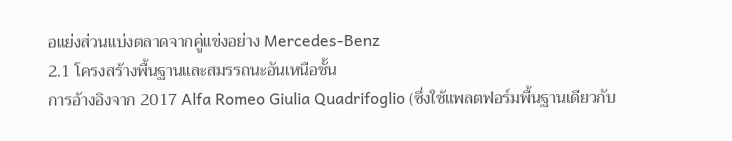อแย่งส่วนแบ่งตลาดจากคู่แข่งอย่าง Mercedes-Benz
2.1 โครงสร้างพื้นฐานและสมรรถนะอันเหนือชั้น
การอ้างอิงจาก 2017 Alfa Romeo Giulia Quadrifoglio (ซึ่งใช้แพลตฟอร์มพื้นฐานเดียวกับ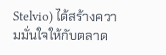Stelvio) ได้สร้างความมั่นใจให้กับตลาด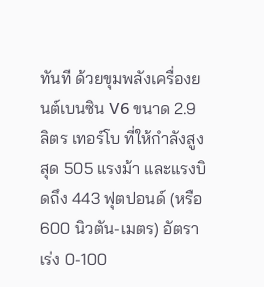ทันที ด้วยขุมพลังเครื่องยนต์เบนซิน V6 ขนาด 2.9 ลิตร เทอร์โบ ที่ให้กำลังสูงสุด 505 แรงม้า และแรงบิดถึง 443 ฟุตปอนด์ (หรือ 600 นิวตัน-เมตร) อัตราเร่ง 0-100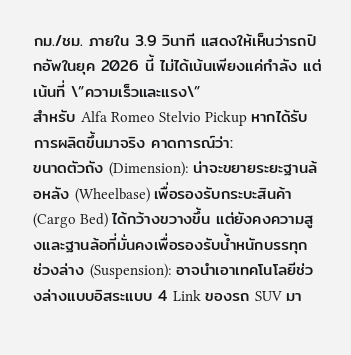กม./ชม. ภายใน 3.9 วินาที แสดงให้เห็นว่ารถปิกอัพในยุค 2026 นี้ ไม่ได้เน้นเพียงแค่กำลัง แต่เน้นที่ \”ความเร็วและแรง\”
สำหรับ Alfa Romeo Stelvio Pickup หากได้รับการผลิตขึ้นมาจริง คาดการณ์ว่า:
ขนาดตัวถัง (Dimension): น่าจะขยายระยะฐานล้อหลัง (Wheelbase) เพื่อรองรับกระบะสินค้า (Cargo Bed) ได้กว้างขวางขึ้น แต่ยังคงความสูงและฐานล้อที่มั่นคงเพื่อรองรับน้ำหนักบรรทุก
ช่วงล่าง (Suspension): อาจนำเอาเทคโนโลยีช่วงล่างแบบอิสระแบบ 4 Link ของรถ SUV มา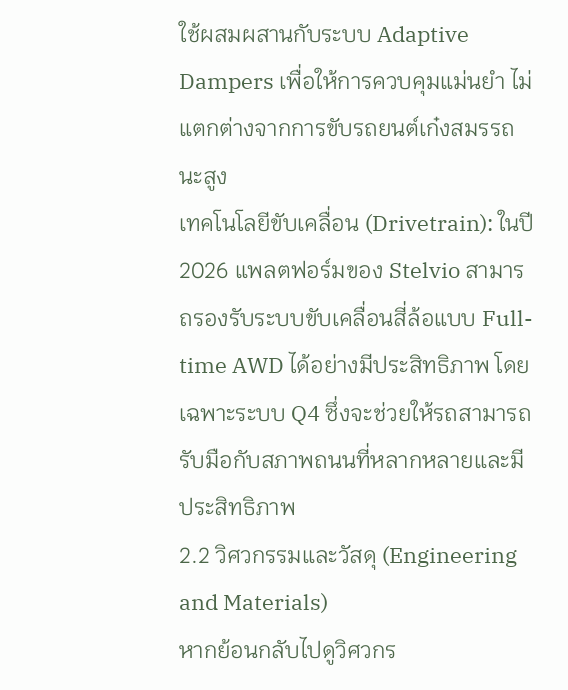ใช้ผสมผสานกับระบบ Adaptive Dampers เพื่อให้การควบคุมแม่นยำ ไม่แตกต่างจากการขับรถยนต์เก๋งสมรรถนะสูง
เทคโนโลยีขับเคลื่อน (Drivetrain): ในปี 2026 แพลตฟอร์มของ Stelvio สามารถรองรับระบบขับเคลื่อนสี่ล้อแบบ Full-time AWD ได้อย่างมีประสิทธิภาพ โดยเฉพาะระบบ Q4 ซึ่งจะช่วยให้รถสามารถรับมือกับสภาพถนนที่หลากหลายและมีประสิทธิภาพ
2.2 วิศวกรรมและวัสดุ (Engineering and Materials)
หากย้อนกลับไปดูวิศวกร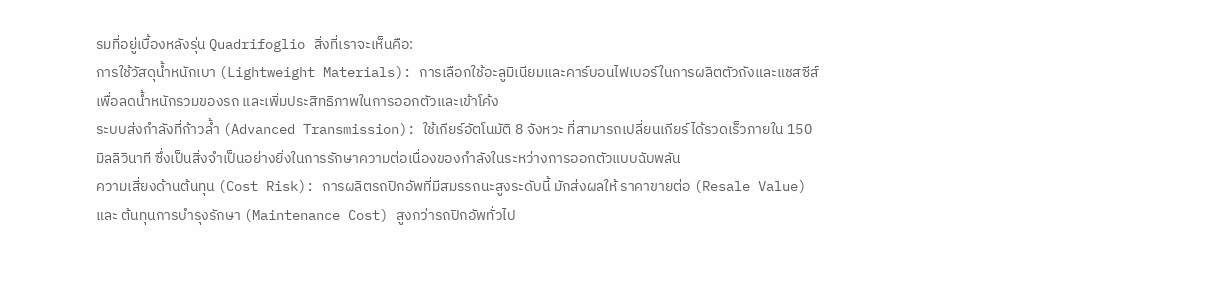รมที่อยู่เบื้องหลังรุ่น Quadrifoglio สิ่งที่เราจะเห็นคือ:
การใช้วัสดุน้ำหนักเบา (Lightweight Materials): การเลือกใช้อะลูมิเนียมและคาร์บอนไฟเบอร์ในการผลิตตัวถังและแชสซีส์เพื่อลดน้ำหนักรวมของรถ และเพิ่มประสิทธิภาพในการออกตัวและเข้าโค้ง
ระบบส่งกำลังที่ก้าวล้ำ (Advanced Transmission): ใช้เกียร์อัตโนมัติ 8 จังหวะ ที่สามารถเปลี่ยนเกียร์ได้รวดเร็วภายใน 150 มิลลิวินาที ซึ่งเป็นสิ่งจำเป็นอย่างยิ่งในการรักษาความต่อเนื่องของกำลังในระหว่างการออกตัวแบบฉับพลัน
ความเสี่ยงด้านต้นทุน (Cost Risk): การผลิตรถปิกอัพที่มีสมรรถนะสูงระดับนี้ มักส่งผลให้ ราคาขายต่อ (Resale Value) และ ต้นทุนการบำรุงรักษา (Maintenance Cost) สูงกว่ารถปิกอัพทั่วไป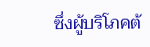ซึ่งผู้บริโภคต้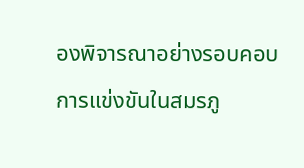องพิจารณาอย่างรอบคอบ
การแข่งขันในสมรภู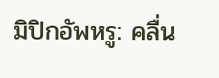มิปิกอัพหรู: คลื่น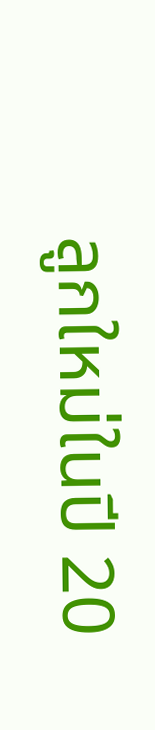ลูกใหม่ในปี 20